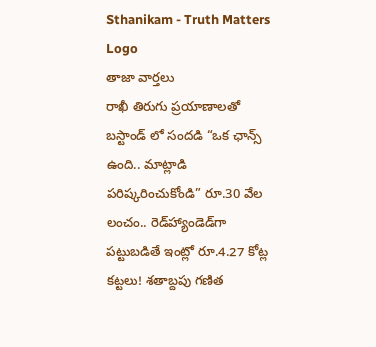Sthanikam - Truth Matters
Logo
తాజా వార్తలు
రాఖీ తిరుగు ప్రయాణాలతో బస్టాండ్ లో సందడి “ఒక ఛాన్స్‌ ఉంది.. మాట్లాడి పరిష్కరించుకోండి” రూ.30 వేల లంచం.. రెడ్‌హ్యాండెడ్‌గా పట్టుబడితే ఇంట్లో రూ.4.27 కోట్ల కట్టలు! శతాబ్దపు గణిత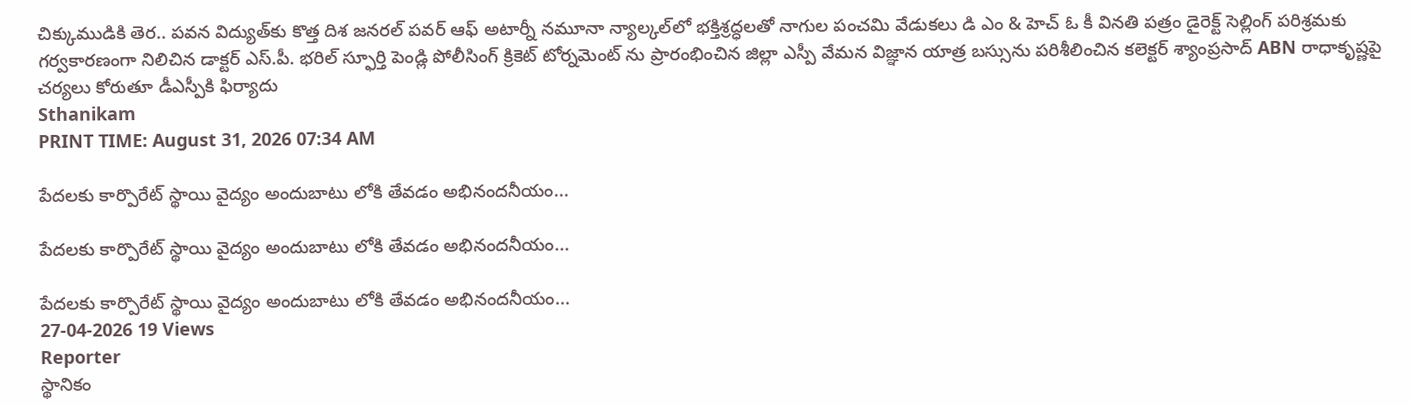చిక్కుముడికి తెర.. పవన విద్యుత్‌కు కొత్త దిశ జనరల్ పవర్ ఆఫ్ అటార్నీ నమూనా న్యాల్కల్‌లో భక్తిశ్రద్ధలతో నాగుల పంచమి వేడుకలు డి ఎం & హెచ్ ఓ కీ వినతి పత్రం డైరెక్ట్ సెల్లింగ్ పరిశ్రమకు గర్వకారణంగా నిలిచిన డాక్టర్ ఎస్.పీ. భరిల్ స్ఫూర్తి పెండ్లి పోలీసింగ్ క్రికెట్ టోర్నమెంట్ ను ప్రారంభించిన జిల్లా ఎస్పీ వేమన విజ్ఞాన యాత్ర బస్సును పరిశీలించిన కలెక్టర్ శ్యాంప్రసాద్ ABN రాధాకృష్ణపై చర్యలు కోరుతూ డీఎస్పీకి ఫిర్యాదు
Sthanikam
PRINT TIME: August 31, 2026 07:34 AM

పేదలకు కార్పొరేట్ స్థాయి వైద్యం అందుబాటు లోకి తేవడం అభినందనీయం...

పేదలకు కార్పొరేట్ స్థాయి వైద్యం అందుబాటు లోకి తేవడం అభినందనీయం...

పేదలకు కార్పొరేట్ స్థాయి వైద్యం అందుబాటు లోకి తేవడం అభినందనీయం...
27-04-2026 19 Views
Reporter
స్థానికం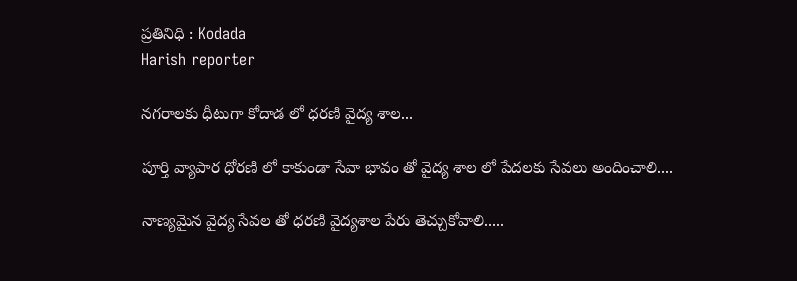ప్రతినిధి : Kodada
Harish reporter

నగరాలకు ధీటుగా కోదాడ లో ధరణి వైద్య శాల...

పూర్తి వ్యాపార ధోరణి లో కాకుండా సేవా భావం తో వైద్య శాల లో పేదలకు సేవలు అందించాలి....

నాణ్యమైన వైద్య సేవల తో ధరణి వైద్యశాల పేరు తెచ్చుకోవాలి.....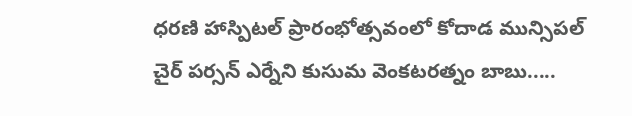ధరణి హాస్పిటల్ ప్రారంభోత్సవంలో కోదాడ మున్సిపల్ చైర్ పర్సన్ ఎర్నేని కుసుమ వెంకటరత్నం బాబు.....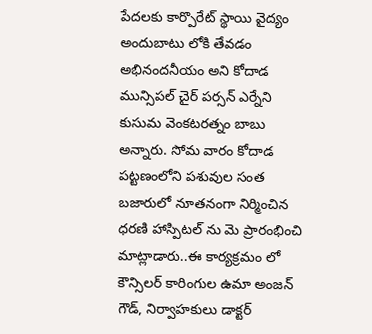పేదలకు కార్పొరేట్ స్థాయి వైద్యం అందుబాటు లోకి తేవడం అభినందనీయం అని కోదాడ మున్సిపల్ చైర్ పర్సన్ ఎర్నేని కుసుమ వెంకటరత్నం బాబు అన్నారు. సోమ వారం కోదాడ పట్టణంలోని పశువుల సంత బజారులో నూతనంగా నిర్మించిన ధరణి హాస్పిటల్ ను మె ప్రారంభించి మాట్లాడారు..ఈ కార్యక్రమం లో కౌన్సిలర్ కారింగుల ఉమా అంజన్ గౌడ్, నిర్వాహకులు డాక్టర్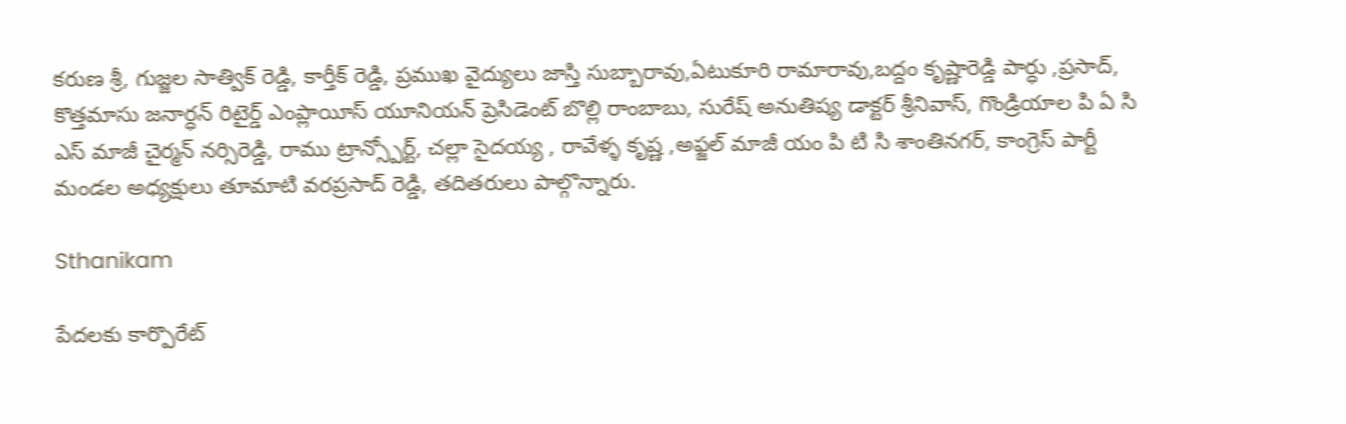కరుణ శ్రీ, గుజ్జల సాత్విక్ రెడ్డి, కార్తీక్ రెడ్డి, ప్రముఖ వైద్యులు జాస్తి సుబ్బారావు,ఏటుకూరి రామారావు,బద్దం కృష్ణారెడ్డి పార్ధు ,ప్రసాద్, కొత్తమాసు జనార్ధన్ రిటైర్డ్ ఎంప్లాయీస్ యూనియన్ ప్రెసిడెంట్ బొల్లి రాంబాబు, సురేష్ అనుతిష్య డాక్టర్ శ్రీనివాస్, గొండ్రియాల పి ఏ సి ఎస్ మాజీ చైర్మన్ నర్సిరెడ్డి, రాము ట్రాన్స్పోర్ట్, చల్లా సైదయ్య , రావేళ్ళ కృష్ణ ,అఫ్జల్ మాజీ యం పి టి సి శాంతినగర్, కాంగ్రెస్ పార్టీ మండల అధ్యక్షులు తూమాటి వరప్రసాద్ రెడ్డి, తదితరులు పాల్గొన్నారు.

Sthanikam

పేదలకు కార్పొరేట్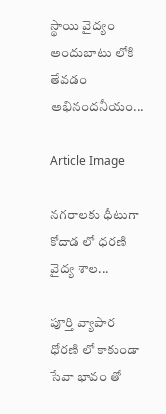స్థాయి వైద్యం అందుబాటు లోకి తేవడం అభినందనీయం...

Article Image

నగరాలకు ధీటుగా కోదాడ లో ధరణి వైద్య శాల...

పూర్తి వ్యాపార ధోరణి లో కాకుండా సేవా భావం తో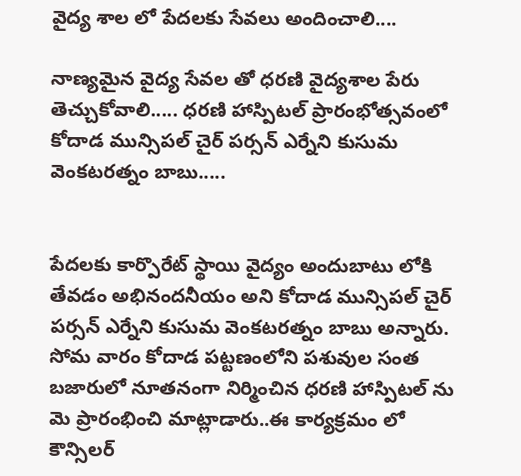వైద్య శాల లో పేదలకు సేవలు అందించాలి....

నాణ్యమైన వైద్య సేవల తో ధరణి వైద్యశాల పేరు తెచ్చుకోవాలి..... ధరణి హాస్పిటల్ ప్రారంభోత్సవంలో కోదాడ మున్సిపల్ చైర్ పర్సన్ ఎర్నేని కుసుమ వెంకటరత్నం బాబు.....


పేదలకు కార్పొరేట్ స్థాయి వైద్యం అందుబాటు లోకి తేవడం అభినందనీయం అని కోదాడ మున్సిపల్ చైర్ పర్సన్ ఎర్నేని కుసుమ వెంకటరత్నం బాబు అన్నారు. సోమ వారం కోదాడ పట్టణంలోని పశువుల సంత బజారులో నూతనంగా నిర్మించిన ధరణి హాస్పిటల్ ను మె ప్రారంభించి మాట్లాడారు..ఈ కార్యక్రమం లో కౌన్సిలర్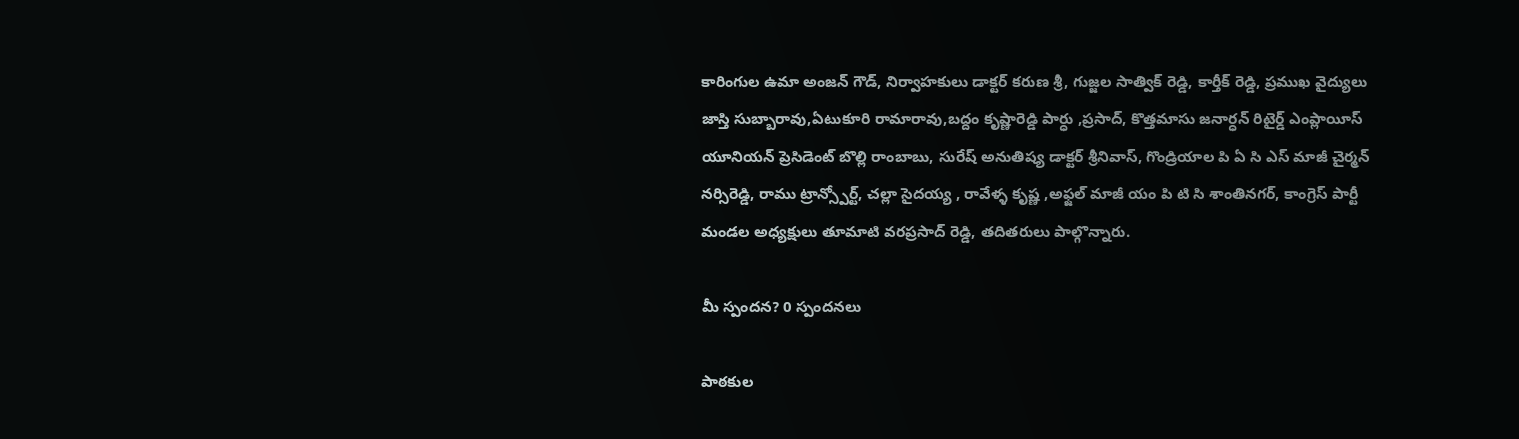కారింగుల ఉమా అంజన్ గౌడ్, నిర్వాహకులు డాక్టర్ కరుణ శ్రీ, గుజ్జల సాత్విక్ రెడ్డి, కార్తీక్ రెడ్డి, ప్రముఖ వైద్యులు జాస్తి సుబ్బారావు,ఏటుకూరి రామారావు,బద్దం కృష్ణారెడ్డి పార్ధు ,ప్రసాద్, కొత్తమాసు జనార్ధన్ రిటైర్డ్ ఎంప్లాయీస్ యూనియన్ ప్రెసిడెంట్ బొల్లి రాంబాబు, సురేష్ అనుతిష్య డాక్టర్ శ్రీనివాస్, గొండ్రియాల పి ఏ సి ఎస్ మాజీ చైర్మన్ నర్సిరెడ్డి, రాము ట్రాన్స్పోర్ట్, చల్లా సైదయ్య , రావేళ్ళ కృష్ణ ,అఫ్జల్ మాజీ యం పి టి సి శాంతినగర్, కాంగ్రెస్ పార్టీ మండల అధ్యక్షులు తూమాటి వరప్రసాద్ రెడ్డి, తదితరులు పాల్గొన్నారు.

మీ స్పందన? 0 స్పందనలు

పాఠకుల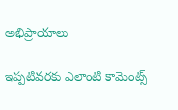అభిప్రాయాలు

ఇప్పటివరకు ఎలాంటి కామెంట్స్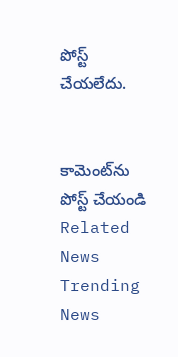పోస్ట్ చేయలేదు.


కామెంట్‌ను పోస్ట్ చేయండి
Related News
Trending News